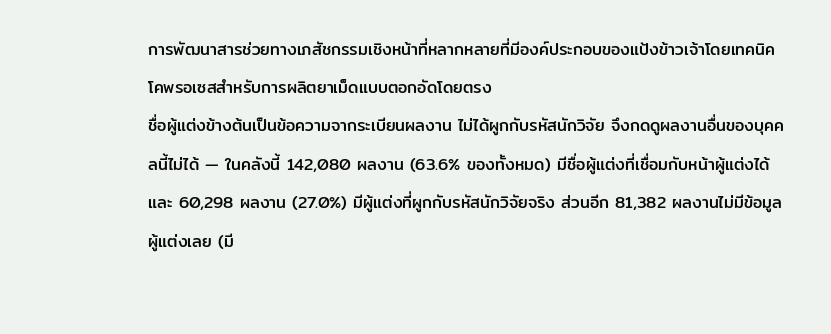การพัฒนาสารช่วยทางเภสัชกรรมเชิงหน้าที่หลากหลายที่มีองค์ประกอบของแป้งข้าวเจ้าโดยเทคนิคโคพรอเซสสำหรับการผลิตยาเม็ดแบบตอกอัดโดยตรง
ชื่อผู้แต่งข้างต้นเป็นข้อความจากระเบียนผลงาน ไม่ได้ผูกกับรหัสนักวิจัย จึงกดดูผลงานอื่นของบุคคลนี้ไม่ได้ — ในคลังนี้ 142,080 ผลงาน (63.6% ของทั้งหมด) มีชื่อผู้แต่งที่เชื่อมกับหน้าผู้แต่งได้ และ 60,298 ผลงาน (27.0%) มีผู้แต่งที่ผูกกับรหัสนักวิจัยจริง ส่วนอีก 81,382 ผลงานไม่มีข้อมูลผู้แต่งเลย (มี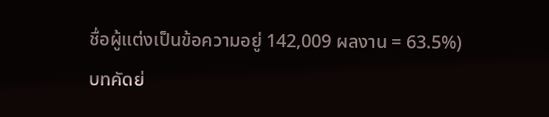ชื่อผู้แต่งเป็นข้อความอยู่ 142,009 ผลงาน = 63.5%)
บทคัดย่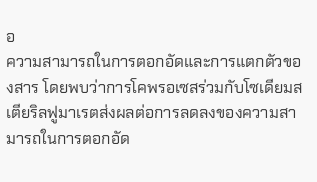อ
ความสามารถในการตอกอัดและการแตกตัวของสาร โดยพบว่าการโคพรอเซสร่วมกับโซเดียมสเตียริลฟูมาเรตส่งผลต่อการลดลงของความสามารถในการตอกอัด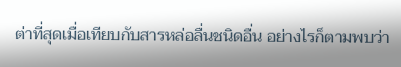ต่าที่สุดเมื่อเทียบกับสารหล่อลื่นชนิดอื่น อย่างไรก็ตามพบว่า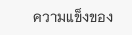ความแข็งของ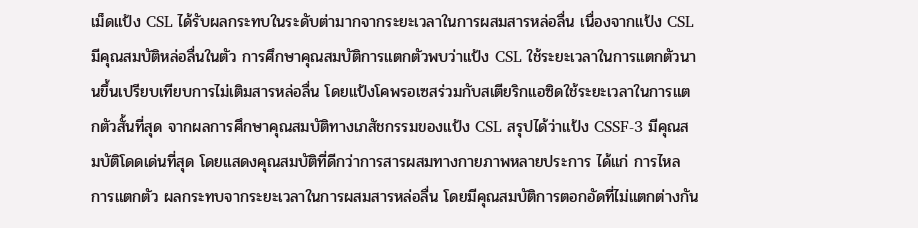เม็ดแป้ง CSL ได้รับผลกระทบในระดับต่ามากจากระยะเวลาในการผสมสารหล่อลื่น เนื่องจากแป้ง CSLมีคุณสมบัติหล่อลื่นในตัว การศึกษาคุณสมบัติการแตกตัวพบว่าแป้ง CSL ใช้ระยะเวลาในการแตกตัวนานขึ้นเปรียบเทียบการไม่เติมสารหล่อลื่น โดยแป้งโคพรอเซสร่วมกับสเตียริกแอซิดใช้ระยะเวลาในการแตกตัวสั้นที่สุด จากผลการศึกษาคุณสมบัติทางเภสัชกรรมของแป้ง CSL สรุปได้ว่าแป้ง CSSF-3 มีคุณสมบัติโดดเด่นที่สุด โดยแสดงคุณสมบัติที่ดีกว่าการสารผสมทางกายภาพหลายประการ ได้แก่ การไหล การแตกตัว ผลกระทบจากระยะเวลาในการผสมสารหล่อลื่น โดยมีคุณสมบัติการตอกอัดที่ไม่แตกต่างกัน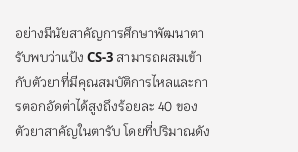อย่างมีนัยสาคัญการศึกษาพัฒนาตารับพบว่าแป้ง CS-3 สามารถผสมเข้ากับตัวยาที่มีคุณสมบัติการไหลและการตอกอัดต่าได้สูงถึงร้อยละ 40 ของตัวยาสาคัญในตารับ โดยที่ปริมาณดัง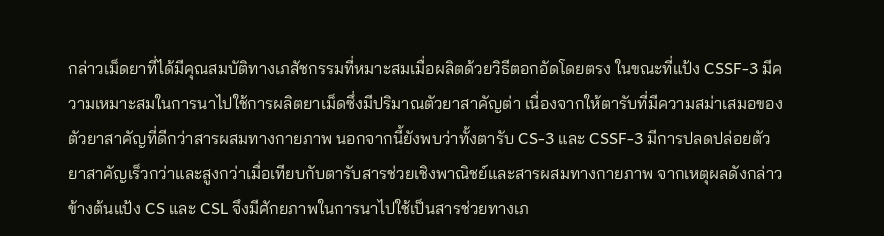กล่าวเม็ดยาที่ได้มีคุณสมบัติทางเภสัชกรรมที่หมาะสมเมื่อผลิตด้วยวิธีตอกอัดโดยตรง ในขณะที่แป้ง CSSF-3 มีความเหมาะสมในการนาไปใช้การผลิตยาเม็ดซึ่งมีปริมาณตัวยาสาคัญต่า เนื่องจากให้ตารับที่มีความสม่าเสมอของตัวยาสาคัญที่ดีกว่าสารผสมทางกายภาพ นอกจากนี้ยังพบว่าทั้งตารับ CS-3 และ CSSF-3 มีการปลดปล่อยตัวยาสาคัญเร็วกว่าและสูงกว่าเมื่อเทียบกับตารับสารช่วยเชิงพาณิชย์และสารผสมทางกายภาพ จากเหตุผลดังกล่าวข้างต้นแป้ง CS และ CSL จึงมีศักยภาพในการนาไปใช้เป็นสารช่วยทางเภ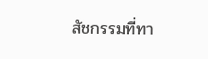สัชกรรมที่ทา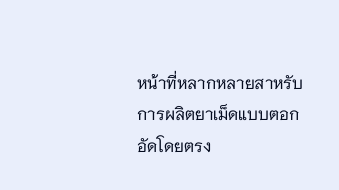หน้าที่หลากหลายสาหรับการผลิตยาเม็ดแบบตอกอัดโดยตรง